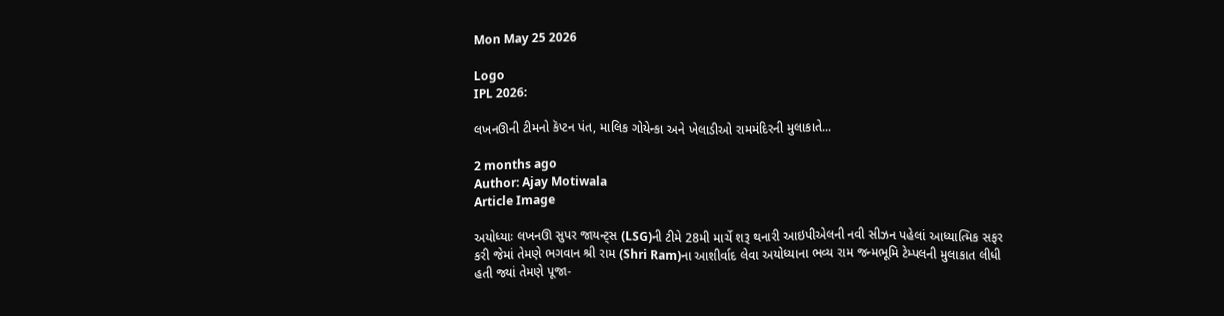Mon May 25 2026

Logo
IPL 2026:

લખનઊની ટીમનો કૅપ્ટન પંત, માલિક ગોયેન્કા અને ખેલાડીઓ રામમંદિરની મુલાકાતે...

2 months ago
Author: Ajay Motiwala
Article Image

અયોધ્યાઃ લખનઊ સુપર જાયન્ટ્સ (LSG)ની ટીમે 28મી માર્ચે શરૂ થનારી આઇપીએલની નવી સીઝન પહેલાં આધ્યાત્મિક સફર કરી જેમાં તેમણે ભગવાન શ્રી રામ (Shri Ram)ના આશીર્વાદ લેવા અયોધ્યાના ભવ્ય રામ જન્મભૂમિ ટેમ્પલની મુલાકાત લીધી હતી જ્યાં તેમણે પૂજા-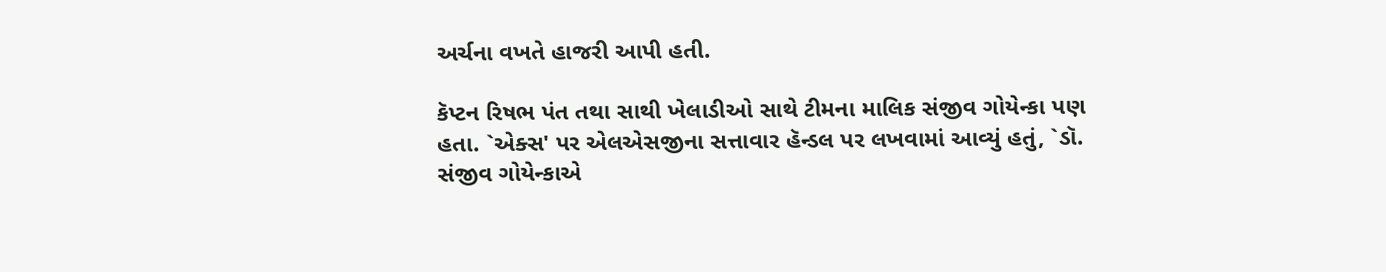અર્ચના વખતે હાજરી આપી હતી.

કૅપ્ટન રિષભ પંત તથા સાથી ખેલાડીઓ સાથે ટીમના માલિક સંજીવ ગોયેન્કા પણ હતા. `એક્સ' પર એલએસજીના સત્તાવાર હૅન્ડલ પર લખવામાં આવ્યું હતું, `ડૉ. સંજીવ ગોયેન્કાએ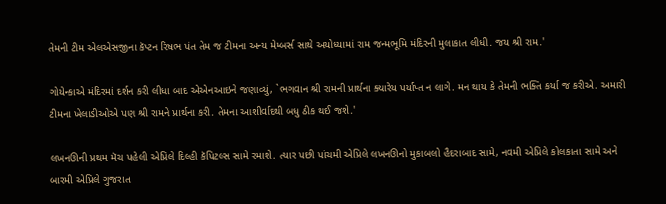તેમની ટીમ એલએસજીના કૅપ્ટન રિષભ પંત તેમ જ ટીમના અન્ય મેમ્બર્સ સાથે અયોધ્યામાં રામ જન્મભૂમિ મંદિરની મુલાકાત લીધી. જય શ્રી રામ.'

ગોયેન્કાએ મંદિરમાં દર્શન કરી લીધા બાદ એએનઆઇને જણાવ્યું, `ભગવાન શ્રી રામની પ્રાર્થના ક્યારેય પર્યાપ્ત ન લાગે. મન થાય કે તેમની ભક્તિ કર્યા જ કરીએ. અમારી ટીમના ખેલાડીઓએ પણ શ્રી રામને પ્રાર્થના કરી. તેમના આશીર્વાદથી બધુ ઠીક થઈ જશે.'

લખનઊની પ્રથમ મૅચ પહેલી એપ્રિલે દિલ્હી કૅપિટલ્સ સામે રમાશે. ત્યાર પછી પાંચમી એપ્રિલે લખનઊનો મુકાબલો હૈદરાબાદ સામે, નવમી એપ્રિલે કોલકાતા સામે અને બારમી એપ્રિલે ગુજરાત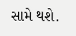સામે થશે.